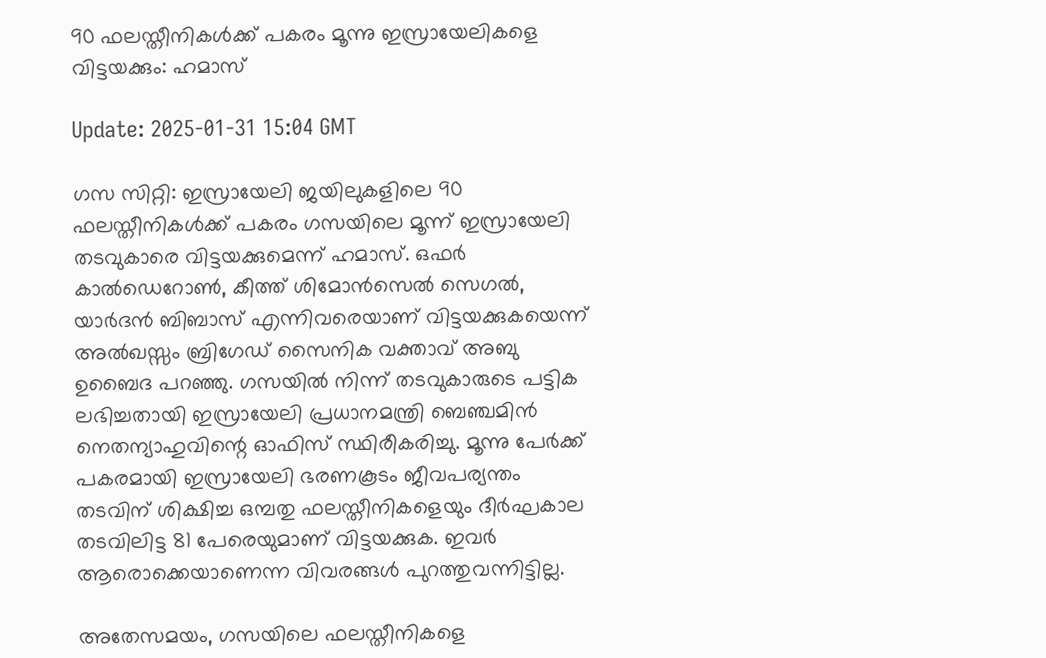90 ഫലസ്തീനികള്‍ക്ക് പകരം മൂന്നു ഇസ്രായേലികളെ വിട്ടയക്കും: ഹമാസ്

Update: 2025-01-31 15:04 GMT

ഗസ സിറ്റി: ഇസ്രായേലി ജയിലുകളിലെ 90 ഫലസ്തീനികള്‍ക്ക് പകരം ഗസയിലെ മൂന്ന് ഇസ്രായേലി തടവുകാരെ വിട്ടയക്കുമെന്ന് ഹമാസ്. ഒഫര്‍ കാല്‍ഡെറോണ്‍, കീത്ത് ശിമോന്‍സെല്‍ സെഗല്‍, യാര്‍ദന്‍ ബിബാസ് എന്നിവരെയാണ് വിട്ടയക്കുകയെന്ന് അല്‍ഖസ്സം ബ്രിഗേഡ് സൈനിക വക്താവ് അബു ഉബൈദ പറഞ്ഞു. ഗസയില്‍ നിന്ന് തടവുകാരുടെ പട്ടിക ലഭിച്ചതായി ഇസ്രായേലി പ്രധാനമന്ത്രി ബെഞ്ചമിന്‍ നെതന്യാഹുവിന്റെ ഓഫിസ് സ്ഥിരീകരിച്ചു. മൂന്നു പേര്‍ക്ക് പകരമായി ഇസ്രായേലി ഭരണകൂടം ജീവപര്യന്തം തടവിന് ശിക്ഷിച്ച ഒമ്പതു ഫലസ്തീനികളെയും ദീര്‍ഘകാല തടവിലിട്ട 81 പേരെയുമാണ് വിട്ടയക്കുക. ഇവര്‍ ആരൊക്കെയാണെന്ന വിവരങ്ങള്‍ പുറത്തുവന്നിട്ടില്ല.

അതേസമയം, ഗസയിലെ ഫലസ്തീനികളെ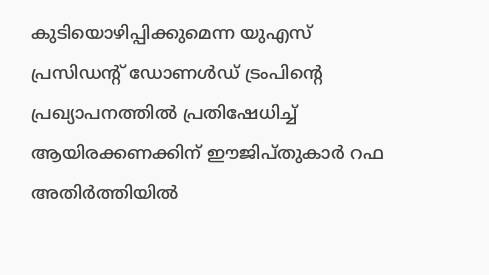കുടിയൊഴിപ്പിക്കുമെന്ന യുഎസ് പ്രസിഡന്റ് ഡോണള്‍ഡ് ട്രംപിന്റെ പ്രഖ്യാപനത്തില്‍ പ്രതിഷേധിച്ച് ആയിരക്കണക്കിന് ഈജിപ്തുകാര്‍ റഫ അതിര്‍ത്തിയില്‍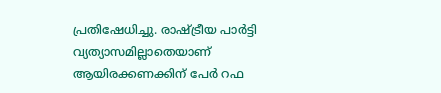പ്രതിഷേധിച്ചു. രാഷ്ട്രീയ പാര്‍ട്ടി വ്യത്യാസമില്ലാതെയാണ് ആയിരക്കണക്കിന് പേര്‍ റഫ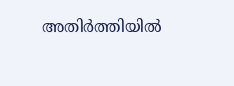അതിര്‍ത്തിയില്‍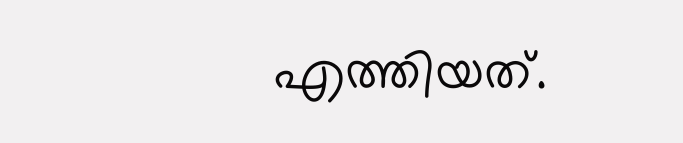എത്തിയത്.